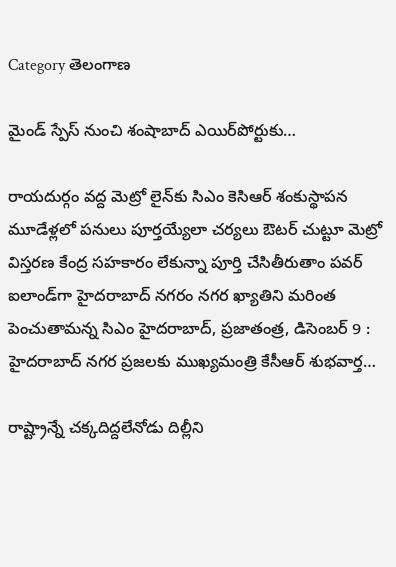Category తెలంగాణ

మైండ్‌ ‌స్పేస్‌ ‌నుంచి శంషాబాద్‌ ఎయిర్‌పోర్టుకు…

రాయదుర్గం వద్ద మెట్రో లైన్‌కు సిఎం కెసిఆర్‌ ‌శంకుస్థాపన మూడేళ్లలో పనులు పూర్తయ్యేలా చర్యలు ఔటర్‌ ‌చుట్టూ మెట్రో విస్తరణ కేంద్ర సహకారం లేకున్నా పూర్తి చేసితీరుతాం పవర్‌ ఐలాండ్‌గా హైదరాబాద్‌ ‌నగరం నగర ఖ్యాతిని మరింత పెంచుతామన్న సిఎం హైదరాబాద్‌, ప్రజాతంత్ర, డిసెంబర్‌ 9 : హైదరాబాద్‌ ‌నగర ప్రజలకు ముఖ్యమంత్రి కేసీఆర్‌ ‌శుభవార్త…

రాష్ట్రాన్నే చక్కదిద్దలేనోడు దిల్లీని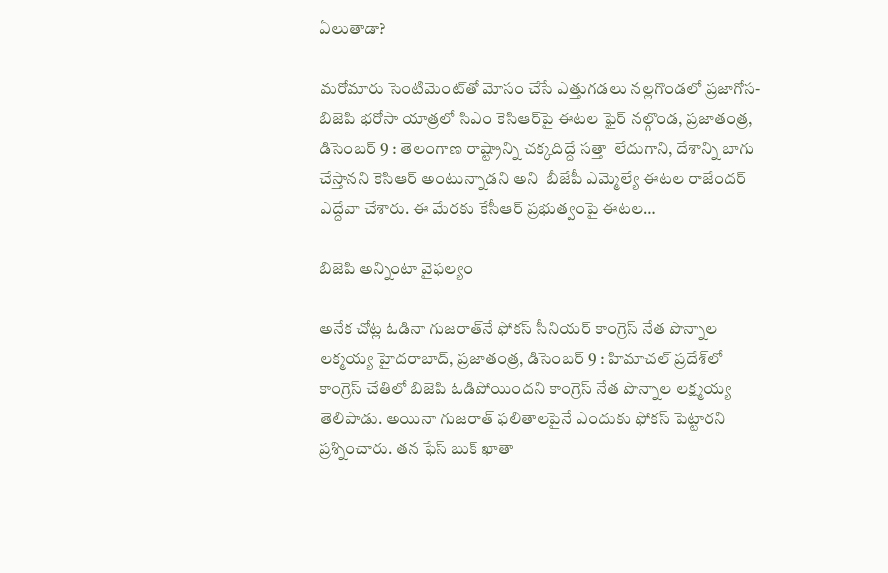ఏలుతాడా?

మరోమారు సెంటిమెంట్‌తో మోసం చేసే ఎత్తుగడలు నల్లగొండలో ప్రజాగోస-బిజెపి భరోసా యాత్రలో సిఎం కెసిఆర్‌పై ఈటల ఫైర్‌ నల్గొండ, ప్రజాతంత్ర, డిసెంబర్‌ 9 : తెలంగాణ రాష్ట్రాన్ని చక్కదిద్దే సత్తా  లేదుగాని, దేశాన్ని బాగు చేస్తానని కెసిఆర్‌ అం‌టున్నాడని అని  బీజేపీ ఎమ్మెల్యే ఈటల రాజేందర్‌  ఎద్దేవా చేశారు. ఈ మేరకు కేసీఆర్‌ ‌ప్రభుత్వంపై ఈటల…

బిజెపి అన్నింటా వైఫల్యం

అనేక చోట్ల ఓడినా గుజరాత్‌నే ఫోకస్‌ ‌సీనియర్‌ ‌కాంగ్రెస్‌ ‌నేత పొన్నాల లక్మయ్య హైదరాబాద్‌, ప్రజాతంత్ర, డిసెంబర్‌ 9 : హిమాచల్‌ ‌ప్రదేశ్‌లో కాంగ్రెస్‌ ‌చేతిలో బిజెపి ఓడిపోయిందని కాంగ్రెస్‌ ‌నేత పొన్నాల లక్ష్మయ్య తెలిపాడు. అయినా గుజరాత్‌ ‌ఫలితాలపైనే ఎందుకు ఫోకస్‌ ‌పెట్టారని ప్రశ్నించారు. తన ఫేస్‌ ‌బుక్‌ ‌ఖాతా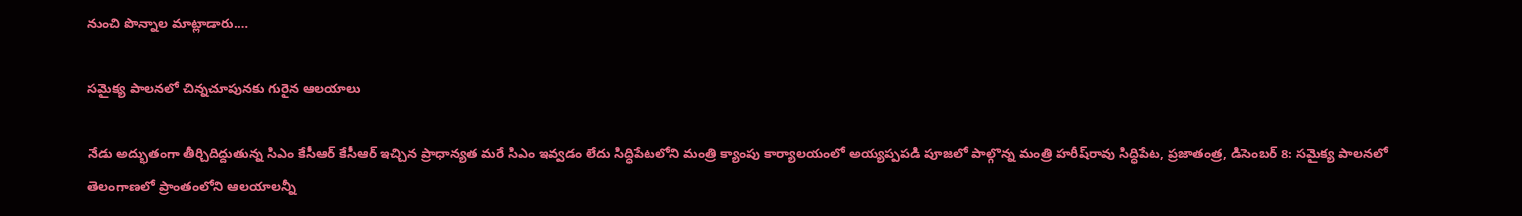నుంచి పొన్నాల మాట్లాడారు.…

సమైక్య పాలనలో చిన్నచూపునకు గురైన ఆలయాలు

నేడు అద్భుతంగా తీర్చిదిద్దుతున్న సిఎం కేసీఆర్‌ ‌కేసీఆర్‌ ఇచ్చిన ప్రాధాన్యత మరే సిఎం ఇవ్వడం లేదు సిద్ధిపేటలోని మంత్రి క్యాంపు కార్యాలయంలో అయ్యప్పపడి పూజలో పాల్గొన్న మంత్రి హరీష్‌రావు సిద్ధిపేట, ప్రజాతంత్ర, డిసెంబర్‌ 8: సమైక్య పాలనలో తెలంగాణలో ప్రాంతంలోని ఆలయాలన్నీ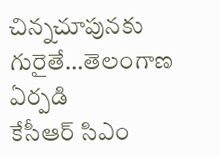చిన్నచూపునకు గురైతే…తెలంగాణ ఏర్పడి కేసీఆర్‌ ‌సిఎం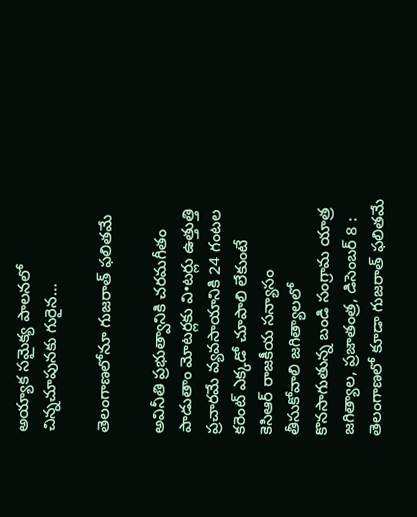అయ్యాక సమైక్య పాలనలో చిన్నచూపునకు గురైన…

తెలంగాణలోనూ గుజరాత్‌ ‌ఫలితమే

అవినీతి ప్రభుత్వానికి చరమగీతం పాడుతాం మోటర్లకు వి•టర్లు ఉత్తుత్తి ప్రచారమే వ్యవసాయానికి 24 గంటల కరెంట్‌ ఎక్కడో చూపాలి లేకుంటే కెసిఆర్‌ ‌రాజకీయ సన్యాసం తీసుకోవాలి జగిత్యాలలో కొనసాగుతున్న బండి సంగ్రామ యాత్ర జగిత్యాల, ప్రజాతంత్ర, డిసెంబర్‌ 8 : తెలంగాణలో కూడా గుజరాత్‌ ‌ఫలితమే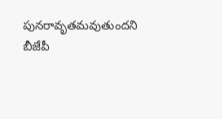పునరావృతమవుతుందని బీజేపీ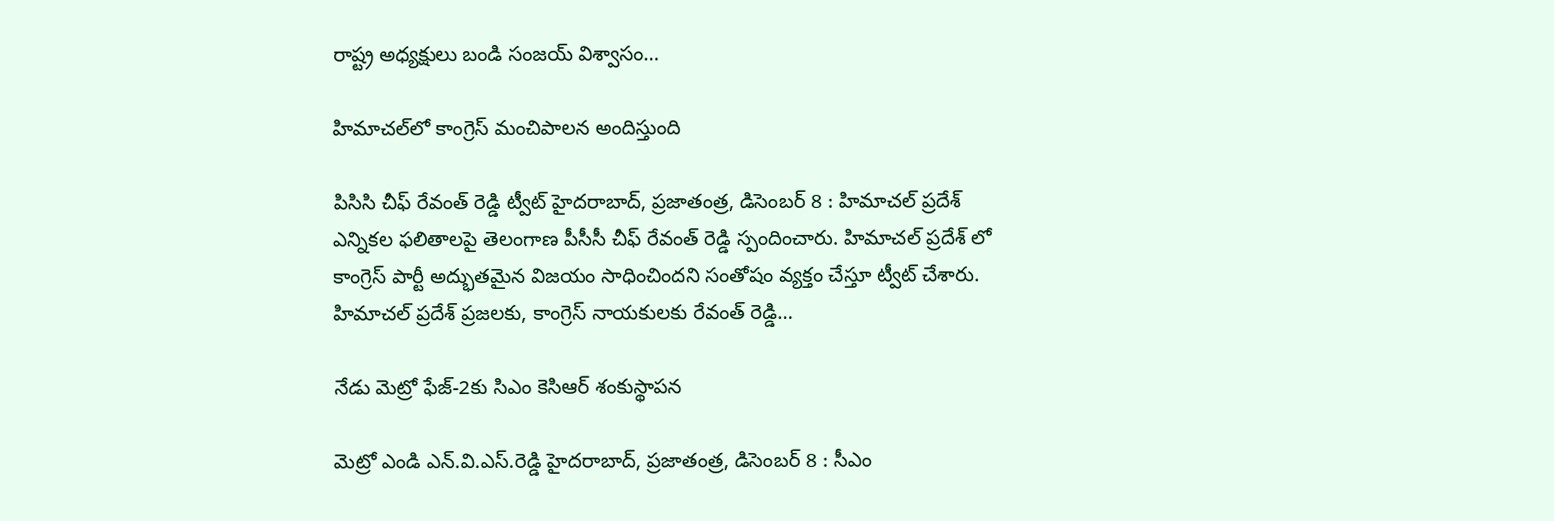రాష్ట్ర అధ్యక్షులు బండి సంజయ్‌ ‌విశ్వాసం…

హిమాచల్‌లో కాంగ్రెస్‌ ‌మంచిపాలన అందిస్తుంది

పిసిసి చీఫ్‌ ‌రేవంత్‌ ‌రెడ్డి ట్వీట్‌ ‌హైదరాబాద్‌, ప్రజాతంత్ర, డిసెంబర్‌ 8 : హిమాచల్‌ ‌ప్రదేశ్‌ ఎన్నికల ఫలితాలపై తెలంగాణ పీసీసీ చీఫ్‌ ‌రేవంత్‌ ‌రెడ్డి స్పందించారు. హిమాచల్‌ ‌ప్రదేశ్‌ ‌లో కాంగ్రెస్‌ ‌పార్టీ అద్భుతమైన విజయం సాధించిందని సంతోషం వ్యక్తం చేస్తూ ట్వీట్‌ ‌చేశారు. హిమాచల్‌ ‌ప్రదేశ్‌ ‌ప్రజలకు, కాంగ్రెస్‌ ‌నాయకులకు రేవంత్‌ ‌రెడ్డి…

నేడు మెట్రో ఫేజ్‌-2కు సిఎం కెసిఆర్‌ ‌శంకుస్థాపన

మెట్రో ఎండి ఎన్‌.వి.ఎస్‌.రెడ్డి హైదరాబాద్‌, ప్రజాతంత్ర, డిసెంబర్‌ 8 : సీఎం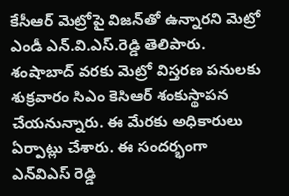కేసీఆర్‌ ‌మెట్రోపై విజన్‌తో ఉన్నారని మెట్రో ఎండీ ఎన్‌.వి.ఎస్‌.రెడ్డి తెలిపారు. శంషాబాద్‌ ‌వరకు మెట్రో విస్తరణ పనులకు శుక్రవారం సిఎం కెసిఆర్‌ ‌శంకుస్థాపన చేయనున్నారు. ఈ మేరకు అధికారులు ఏర్పాట్లు చేశారు. ఈ సందర్భంగా ఎన్‌విఎస్‌ ‌రెడ్డి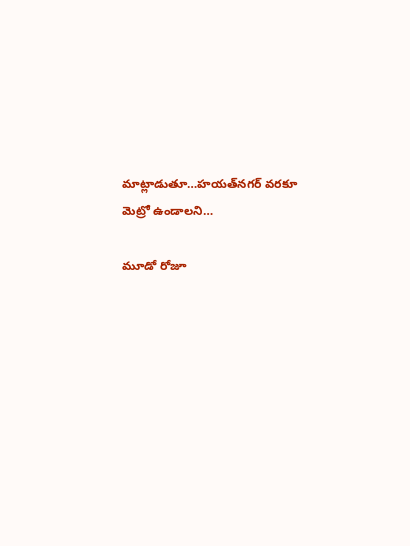మాట్లాడుతూ…హయత్‌నగర్‌ ‌వరకూ మెట్రో ఉండాలని…

మూడో రోజూ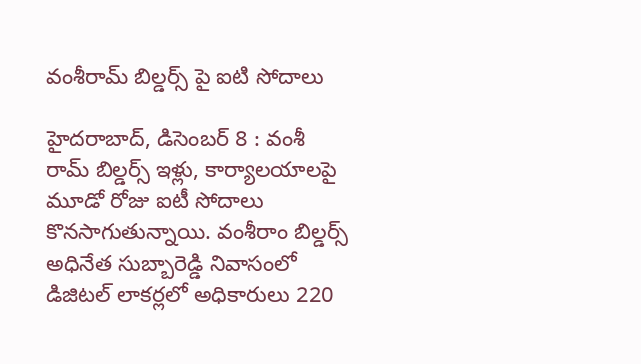వంశీరామ్‌ ‌బిల్డర్స్ ‌పై ఐటి సోదాలు

హైదరాబాద్‌, డిసెంబర్‌ 8 : వంశీ రామ్‌ ‌బిల్డర్స్ ఇళ్లు, కార్యాలయాలపై మూడో రోజు ఐటీ సోదాలు కొనసాగుతున్నాయి. వంశీరాం బిల్డర్స్ అధినేత సుబ్బారెడ్డి నివాసంలో డిజిటల్‌ ‌లాకర్లలో అధికారులు 220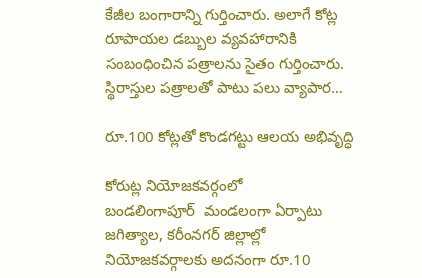కేజీల బంగారాన్ని గుర్తించారు. అలాగే కోట్ల రూపాయల డబ్బుల వ్యవహారానికి సంబంధించిన పత్రాలను సైతం గుర్తించారు. స్థిరాస్తుల పత్రాలతో పాటు పలు వ్యాపార…

రూ.100 కోట్లతో కొండగట్టు ఆలయ అభివృద్ధి

కోరుట్ల నియోజకవర్గంలో బండలింగాపూర్‌  ‌మండలంగా ఏర్పాటు జగిత్యాల, కరీంనగర్‌ ‌జిల్లాల్లో నియోజకవర్గాలకు అదనంగా రూ.10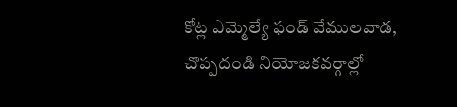కోట్ల ఎమ్మెల్యే ఫండ్‌ ‌వేములవాడ, చొప్పదండి నియోజకవర్గాల్లో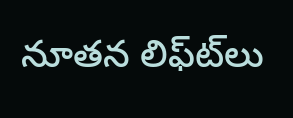నూతన లిఫ్‌ట్‌లు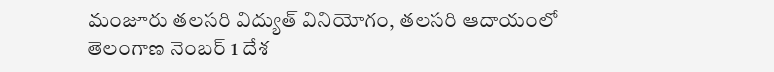మంజూరు తలసరి విద్యుత్‌ ‌వినియోగం, తలసరి ఆదాయంలో తెలంగాణ నెంబర్‌ 1 దేశ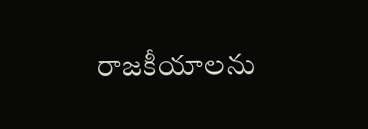రాజకీయాలను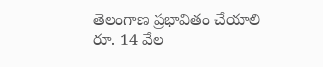తెలంగాణ ప్రభావితం చేయాలి రూ. 14 వేల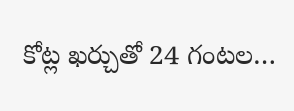కోట్ల ఖర్చుతో 24 గంటల…